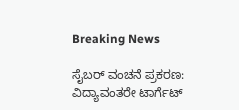Breaking News

ಸೈಬರ್ ವಂಚನೆ ಪ್ರಕರಣ: ವಿದ್ಯಾವಂತರೇ ಟಾರ್ಗೆಟ್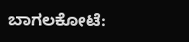ಬಾಗಲಕೋಟೆ: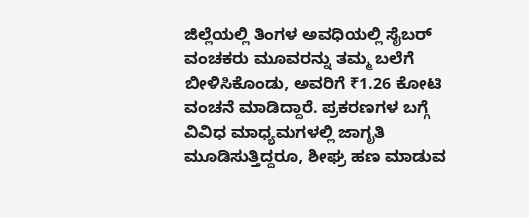ಜಿಲ್ಲೆಯಲ್ಲಿ ತಿಂಗಳ ಅವಧಿಯಲ್ಲಿ ಸೈಬರ್ ವಂಚಕರು ಮೂವರನ್ನು ತಮ್ಮ ಬಲೆಗೆ ಬೀಳಿಸಿಕೊಂಡು, ಅವರಿಗೆ ₹1.26 ಕೋಟಿ ವಂಚನೆ ಮಾಡಿದ್ದಾರೆ. ಪ್ರಕರಣಗಳ ಬಗ್ಗೆ ವಿವಿಧ ಮಾಧ್ಯಮಗಳಲ್ಲಿ ಜಾಗೃತಿ ಮೂಡಿಸುತ್ತಿದ್ದರೂ, ಶೀಘ್ರ ಹಣ ಮಾಡುವ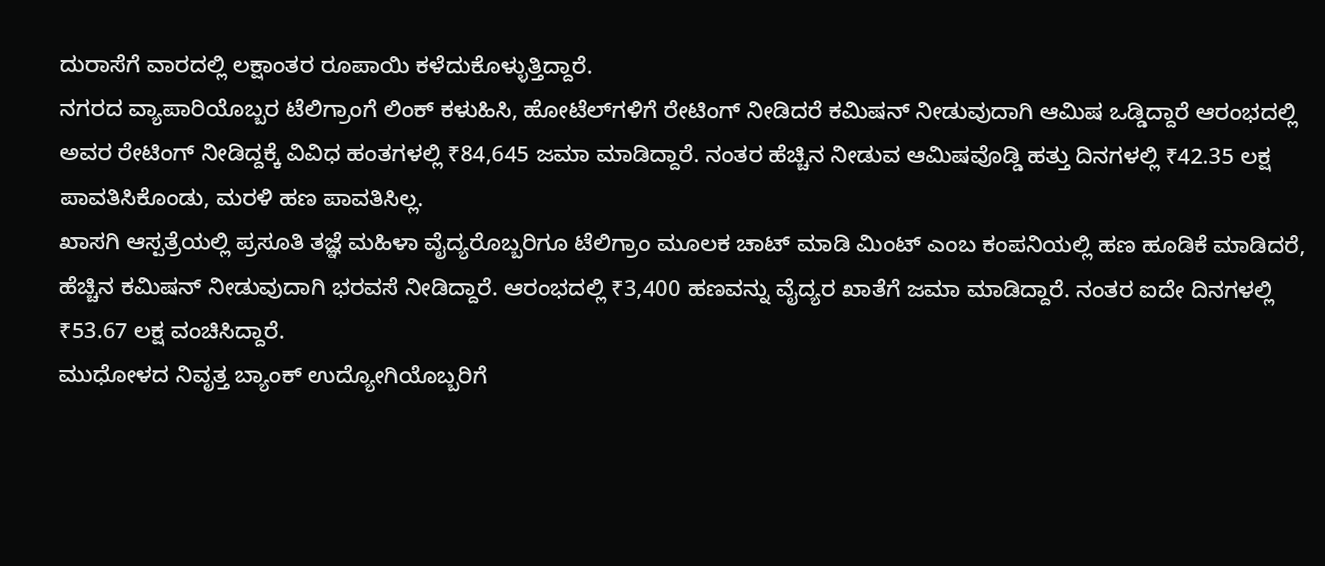ದುರಾಸೆಗೆ ವಾರದಲ್ಲಿ ಲಕ್ಷಾಂತರ ರೂಪಾಯಿ ಕಳೆದುಕೊಳ್ಳುತ್ತಿದ್ದಾರೆ.
ನಗರದ ವ್ಯಾಪಾರಿಯೊಬ್ಬರ ಟೆಲಿಗ್ರಾಂಗೆ ಲಿಂಕ್‌ ಕಳುಹಿಸಿ, ಹೋಟೆಲ್‌ಗಳಿಗೆ ರೇಟಿಂಗ್‌ ನೀಡಿದರೆ ಕಮಿಷನ್‌ ನೀಡುವುದಾಗಿ ಆಮಿಷ ಒಡ್ಡಿದ್ದಾರೆ ಆರಂಭದಲ್ಲಿ ಅವರ ರೇಟಿಂಗ್‌ ನೀಡಿದ್ದಕ್ಕೆ ವಿವಿಧ ಹಂತಗಳಲ್ಲಿ ₹84,645 ಜಮಾ ಮಾಡಿದ್ದಾರೆ. ನಂತರ ಹೆಚ್ಚಿನ ನೀಡುವ ಆಮಿಷವೊಡ್ಡಿ ಹತ್ತು ದಿನಗಳಲ್ಲಿ ₹42.35 ಲಕ್ಷ ಪಾವತಿಸಿಕೊಂಡು, ಮರಳಿ ಹಣ ಪಾವತಿಸಿಲ್ಲ.
ಖಾಸಗಿ ಆಸ್ಪತ್ರೆಯಲ್ಲಿ ಪ್ರಸೂತಿ ತಜ್ಞೆ ಮಹಿಳಾ ವೈದ್ಯರೊಬ್ಬರಿಗೂ ಟೆಲಿಗ್ರಾಂ ಮೂಲಕ ಚಾಟ್‌ ಮಾಡಿ ಮಿಂಟ್ ಎಂಬ ಕಂಪನಿಯಲ್ಲಿ ಹಣ ಹೂಡಿಕೆ ಮಾಡಿದರೆ, ಹೆಚ್ಚಿನ ಕಮಿಷನ್‌ ನೀಡುವುದಾಗಿ ಭರವಸೆ ನೀಡಿದ್ದಾರೆ. ಆರಂಭದಲ್ಲಿ ₹3,400 ಹಣವನ್ನು ವೈದ್ಯರ ಖಾತೆಗೆ ಜಮಾ ಮಾಡಿದ್ದಾರೆ. ನಂತರ ಐದೇ ದಿನಗಳಲ್ಲಿ ₹53.67 ಲಕ್ಷ ವಂಚಿಸಿದ್ದಾರೆ.
ಮುಧೋಳದ ನಿವೃತ್ತ ಬ್ಯಾಂಕ್ ಉದ್ಯೋಗಿಯೊಬ್ಬರಿಗೆ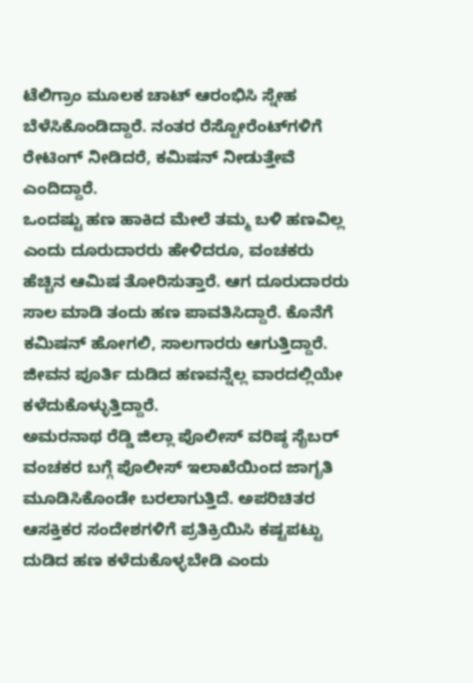ಟೆಲಿಗ್ರಾಂ ಮೂಲಕ ಚಾಟ್‌ ಆರಂಭಿಸಿ ಸ್ನೇಹ ಬೆಳೆಸಿಕೊಂಡಿದ್ದಾರೆ. ನಂತರ ರೆಸ್ಟೋರೆಂಟ್‌ಗಳಿಗೆ ರೇಟಿಂಗ್‌ ನೀಡಿದರೆ, ಕಮಿಷನ್‌ ನೀಡುತ್ತೇವೆ ಎಂದಿದ್ದಾರೆ.
ಒಂದಷ್ಟು ಹಣ ಹಾಕಿದ ಮೇಲೆ ತಮ್ಮ ಬಳಿ ಹಣವಿಲ್ಲ ಎಂದು ದೂರುದಾರರು ಹೇಳಿದರೂ, ವಂಚಕರು ಹೆಚ್ಚಿನ ಆಮಿಷ ತೋರಿಸುತ್ತಾರೆ. ಆಗ ದೂರುದಾರರು ಸಾಲ ಮಾಡಿ ತಂದು ಹಣ ಪಾವತಿಸಿದ್ದಾರೆ. ಕೊನೆಗೆ ಕಮಿಷನ್ ಹೋಗಲಿ, ಸಾಲಗಾರರು ಆಗುತ್ತಿದ್ದಾರೆ. ಜೀವನ ಪೂರ್ತಿ ದುಡಿದ ಹಣವನ್ನೆಲ್ಲ ವಾರದಲ್ಲಿಯೇ ಕಳೆದುಕೊಳ್ಳುತ್ತಿದ್ದಾರೆ.
ಅಮರನಾಥ ರೆಡ್ಡಿ ಜಿಲ್ಲಾ ಪೊಲೀಸ್‌ ವರಿಷ್ಠ ಸೈಬರ್ ವಂಚಕರ ಬಗ್ಗೆ ಪೊಲೀಸ್‌ ಇಲಾಖೆಯಿಂದ ಜಾಗೃತಿ ಮೂಡಿಸಿಕೊಂಡೇ ಬರಲಾಗುತ್ತಿದೆ. ಅಪರಿಚಿತರ ಆಸಕ್ತಿಕರ ಸಂದೇಶಗಳಿಗೆ ಪ್ರತಿಕ್ರಿಯಿಸಿ ಕಷ್ಟಪಟ್ಟು ದುಡಿದ ಹಣ ಕಳೆದುಕೊಳ್ಳಬೇಡಿ ಎಂದು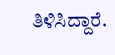ತಿಳಿಸಿದ್ದಾರೆ.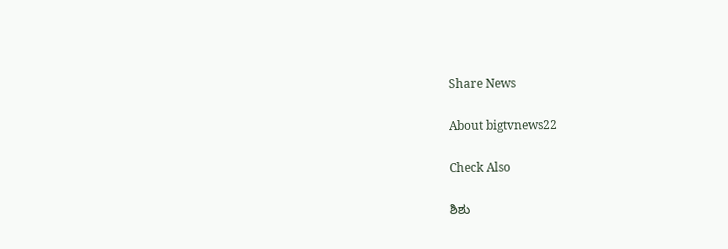Share News

About bigtvnews22

Check Also

ಶಿಶು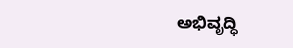ಅಭಿವೃದ್ಧಿ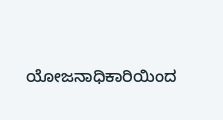ಯೋಜನಾಧಿಕಾರಿಯಿಂದ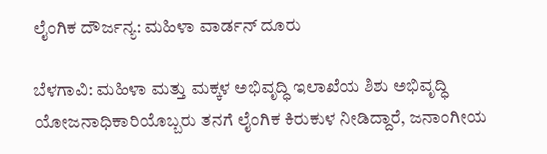ಲೈಂಗಿಕ ದೌರ್ಜನ್ಯ: ಮಹಿಳಾ ವಾರ್ಡನ್‌ ದೂರು

ಬೆಳಗಾವಿ: ಮಹಿಳಾ ಮತ್ತು ಮಕ್ಕಳ ಅಭಿವೃದ್ಧಿ ಇಲಾಖೆಯ ಶಿಶು ಅಭಿವೃದ್ಧಿ ಯೋಜನಾಧಿಕಾರಿಯೊಬ್ಬರು ತನಗೆ ಲೈಂಗಿಕ ಕಿರುಕುಳ ನೀಡಿದ್ದಾರೆ, ಜನಾಂಗೀಯ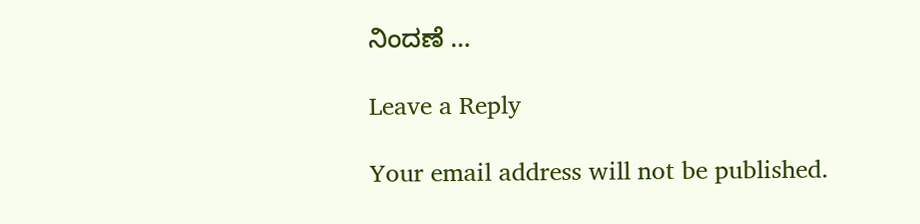ನಿಂದಣೆ …

Leave a Reply

Your email address will not be published.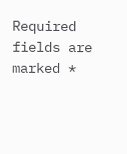Required fields are marked *